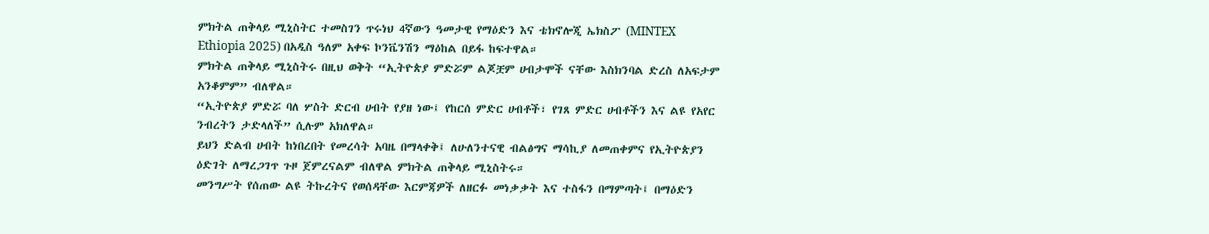ምክትል ጠቅላይ ሚኒስትር ተመስገን ጥሩነህ 4ኛውን ዓመታዊ የማዕድን እና ቴክኖሎጂ ኤክስፖ (MINTEX Ethiopia 2025) በአዲስ ዓለም አቀፍ ኮንቬንሽን ማዕከል በይፋ ከፍተዋል።
ምክትል ጠቅላይ ሚኒስትሩ በዚህ ወቅት “ኢትዮጵያ ምድሯም ልጆቿም ሀብታሞች ናቸው እስክንባል ድረስ ለአፍታም አንቆምም” ብለዋል።
“ኢትዮጵያ ምድሯ ባለ ሦስት ድርብ ሀብት የያዘ ነው፤ የከርሰ ምድር ሀብቶች፣ የገጸ ምድር ሀብቶችን እና ልዩ የአየር ንብረትን ታድላለች” ሲሉም አክለዋል።
ይህን ድልብ ሀብት ከነበረበት የመረሳት አባዜ በማላቀቅ፤ ለሁለንተናዊ ብልፅግና ማሳኪያ ለመጠቀምና የኢትዮጵያን ዕድገት ለማረጋገጥ ጉዞ ጀምረናልም ብለዋል ምክትል ጠቅላይ ሚኒስትሩ።
መንግሥት የሰጠው ልዩ ትኩረትና የወሰዳቸው እርምጃዎች ለዘርፉ መነቃቃት እና ተስፋን በማምጣት፤ በማዕድን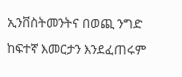ኢንቨስትመንትና በወጪ ንግድ ከፍተኛ እመርታን እንደፈጠሩም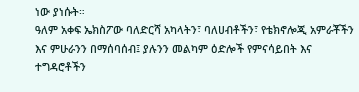ነው ያነሱት።
ዓለም አቀፍ ኤክስፖው ባለድርሻ አካላትን፣ ባለሀብቶችን፣ የቴክኖሎጂ አምራቾችን እና ምሁራንን በማሰባሰብ፤ ያሉንን መልካም ዕድሎች የምናሳይበት እና ተግዳሮቶችን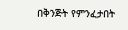በቅንጅት የምንፈታበት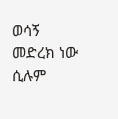ወሳኝ መድረክ ነው ሲሉም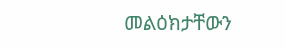መልዕክታቸውን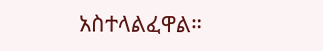አስተላልፈዋል።